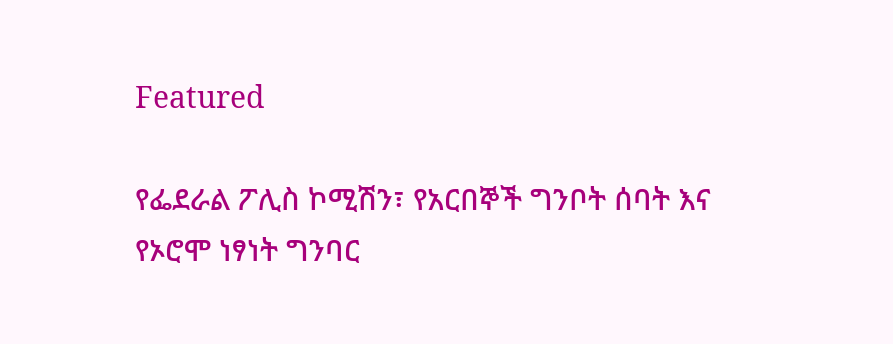Featured

የፌደራል ፖሊስ ኮሚሽን፣ የአርበኞች ግንቦት ሰባት እና የኦሮሞ ነፃነት ግንባር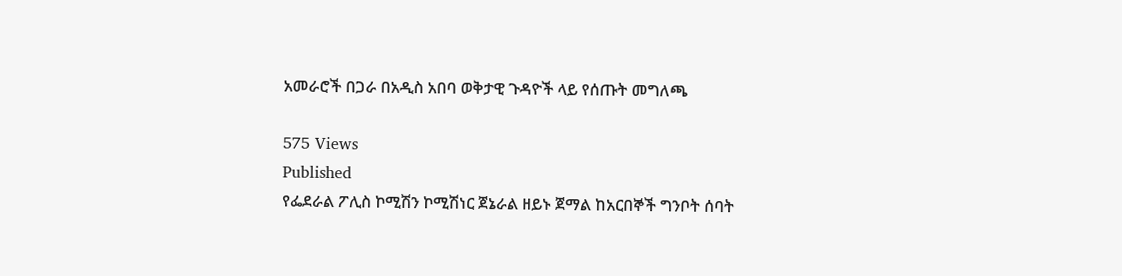አመራሮች በጋራ በአዲስ አበባ ወቅታዊ ጉዳዮች ላይ የሰጡት መግለጫ

575 Views
Published
የፌደራል ፖሊስ ኮሚሽን ኮሚሽነር ጀኔራል ዘይኑ ጀማል ከአርበኞች ግንቦት ሰባት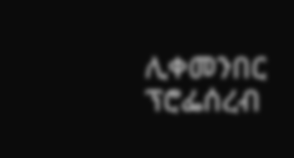ሊቀመንበር ፕሮፌሰረብ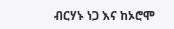ብርሃኑ ነጋ እና ከኦሮሞ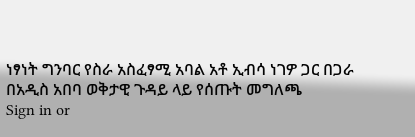ነፃነት ግንባር የስራ አስፈፃሚ አባል አቶ ኢብሳ ነገዎ ጋር በጋራ በአዲስ አበባ ወቅታዊ ጉዳይ ላይ የሰጡት መግለጫ
Sign in or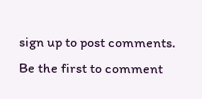sign up to post comments.
Be the first to comment